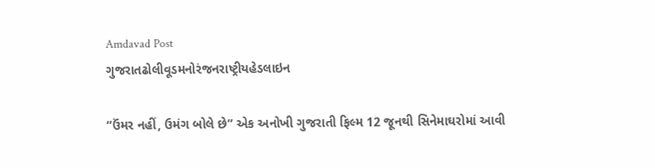Amdavad Post
ગુજરાતઢોલીવૂડમનોરંજનરાષ્ટ્રીયહેડલાઇન

“ઉંમર નહીં, ઉમંગ બોલે છે” એક અનોખી ગુજરાતી ફિલ્મ 12 જૂનથી સિનેમાઘરોમાં આવી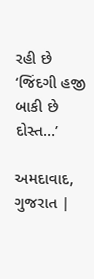રહી છે ‘જિંદગી હજી બાકી છે દોસ્ત…’

અમદાવાદ, ગુજરાત |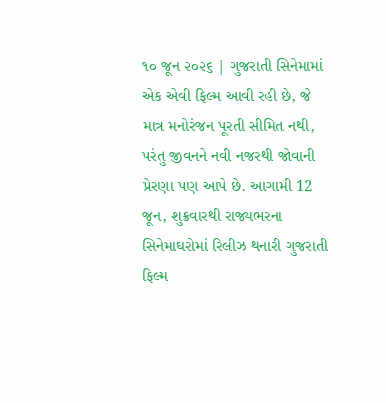૧૦ જૂન ૨૦૨૬ | ગુજરાતી સિનેમામાં એક એવી ફિલ્મ આવી રહી છે, જે માત્ર મનોરંજન પૂરતી સીમિત નથી, પરંતુ જીવનને નવી નજરથી જોવાની પ્રેરણા પણ આપે છે. આગામી 12 જૂન, શુક્રવારથી રાજ્યભરના સિનેમાઘરોમાં રિલીઝ થનારી ગુજરાતી ફિલ્મ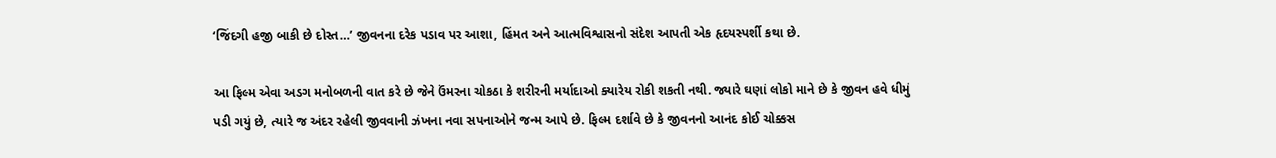‘જિંદગી હજી બાકી છે દોસ્ત…’ જીવનના દરેક પડાવ પર આશા, હિંમત અને આત્મવિશ્વાસનો સંદેશ આપતી એક હૃદયસ્પર્શી કથા છે.

આ ફિલ્મ એવા અડગ મનોબળની વાત કરે છે જેને ઉંમરના ચોકઠા કે શરીરની મર્યાદાઓ ક્યારેય રોકી શકતી નથી. જ્યારે ઘણાં લોકો માને છે કે જીવન હવે ધીમું પડી ગયું છે, ત્યારે જ અંદર રહેલી જીવવાની ઝંખના નવા સપનાઓને જન્મ આપે છે. ફિલ્મ દર્શાવે છે કે જીવનનો આનંદ કોઈ ચોક્કસ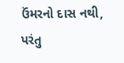ઉંમરનો દાસ નથી, પરંતુ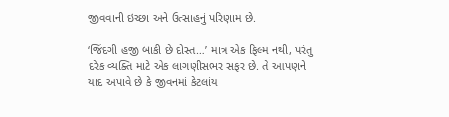જીવવાની ઇચ્છા અને ઉત્સાહનું પરિણામ છે.

‘જિંદગી હજી બાકી છે દોસ્ત…’ માત્ર એક ફિલ્મ નથી, પરંતુ દરેક વ્યક્તિ માટે એક લાગણીસભર સફર છે. તે આપણને યાદ અપાવે છે કે જીવનમાં કેટલાંય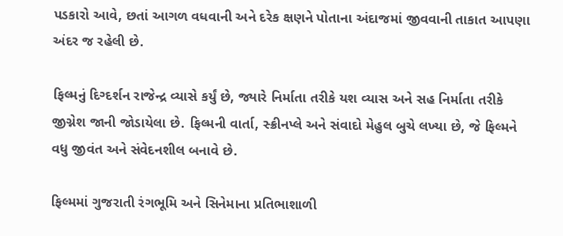પડકારો આવે, છતાં આગળ વધવાની અને દરેક ક્ષણને પોતાના અંદાજમાં જીવવાની તાકાત આપણા અંદર જ રહેલી છે.

ફિલ્મનું દિગ્દર્શન રાજેન્દ્ર વ્યાસે કર્યું છે, જ્યારે નિર્માતા તરીકે યશ વ્યાસ અને સહ નિર્માતા તરીકે જીગ્નેશ જાની જોડાયેલા છે. ફિલ્મની વાર્તા, સ્ક્રીનપ્લે અને સંવાદો મેહુલ બુચે લખ્યા છે, જે ફિલ્મને વધુ જીવંત અને સંવેદનશીલ બનાવે છે.

ફિલ્મમાં ગુજરાતી રંગભૂમિ અને સિનેમાના પ્રતિભાશાળી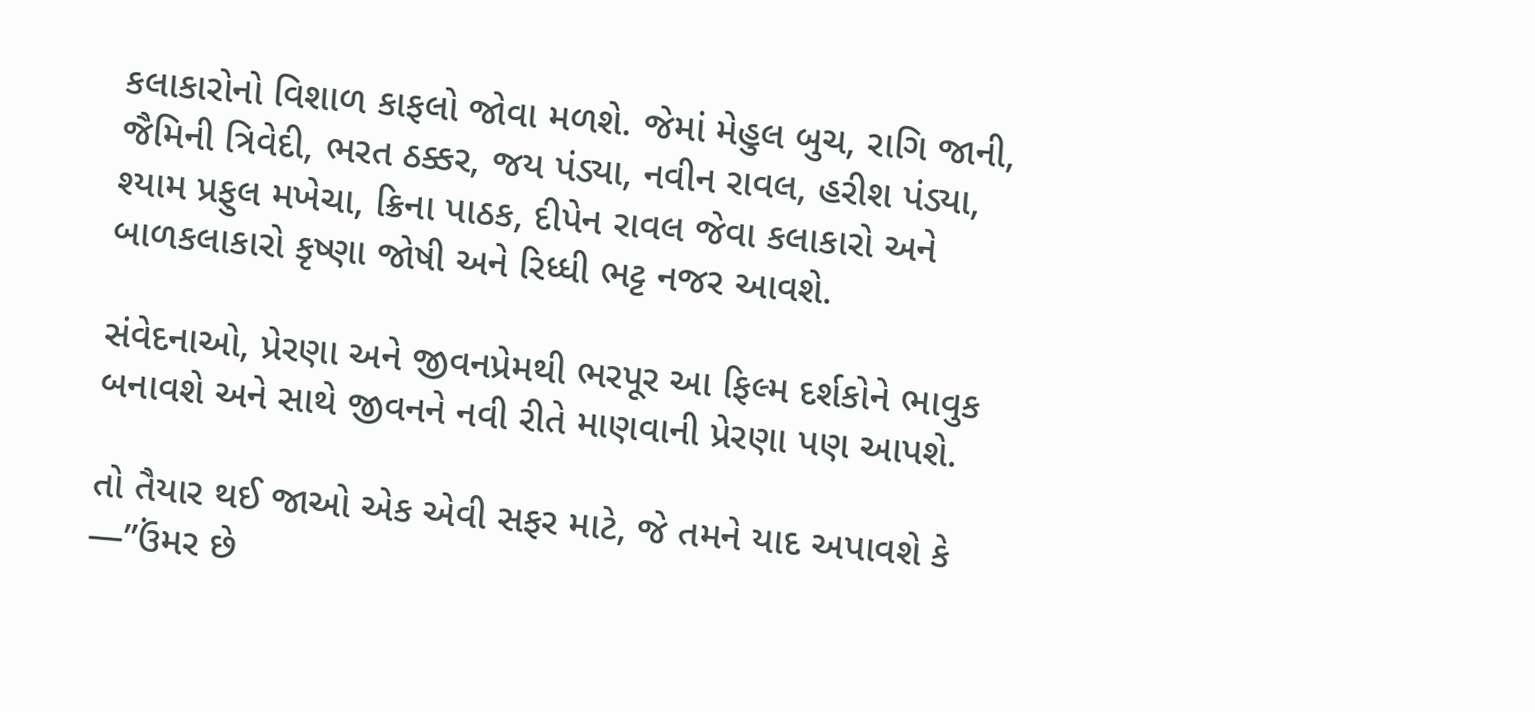કલાકારોનો વિશાળ કાફલો જોવા મળશે. જેમાં મેહુલ બુચ, રાગિ જાની, જૈમિની ત્રિવેદી, ભરત ઠક્કર, જય પંડ્યા, નવીન રાવલ, હરીશ પંડ્યા, શ્યામ પ્રફુલ મખેચા, ક્રિના પાઠક, દીપેન રાવલ જેવા કલાકારો અને બાળકલાકારો કૃષ્ણા જોષી અને રિધ્ધી ભટ્ટ નજર આવશે.

સંવેદનાઓ, પ્રેરણા અને જીવનપ્રેમથી ભરપૂર આ ફિલ્મ દર્શકોને ભાવુક બનાવશે અને સાથે જીવનને નવી રીતે માણવાની પ્રેરણા પણ આપશે.

તો તૈયાર થઈ જાઓ એક એવી સફર માટે, જે તમને યાદ અપાવશે કે —”ઉંમર છે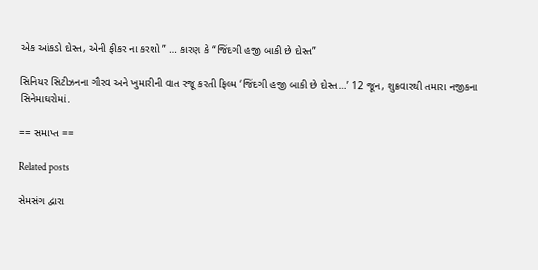એક આંકડો દોસ્ત, એની ફીકર ના કરશો ” … કારણ કે “જિંદગી હજી બાકી છે દોસ્ત”

સિનિયર સિટીઝનના ગૌરવ અને ખુમારીની વાત રજૂ કરતી ફિલ્મ ‘જિંદગી હજી બાકી છે દોસ્ત…’ 12 જૂન, શુક્રવારથી તમારા નજીકના સિનેમાઘરોમાં.

== સમાપ્ત ==

Related posts

સેમસંગ દ્વારા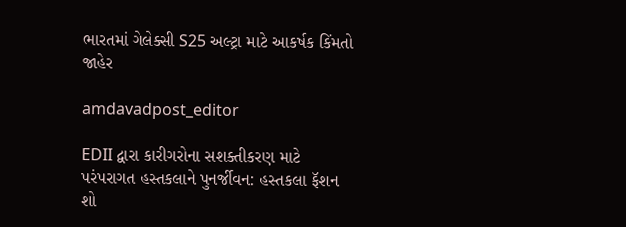ભારતમાં ગેલેક્સી S25 અલ્ટ્રા માટે આકર્ષક કિંમતો જાહેર

amdavadpost_editor

EDII દ્વારા કારીગરોના સશક્તીકરણ માટે પરંપરાગત હસ્તકલાને પુનર્જીવન: હસ્તકલા ફૅશન શો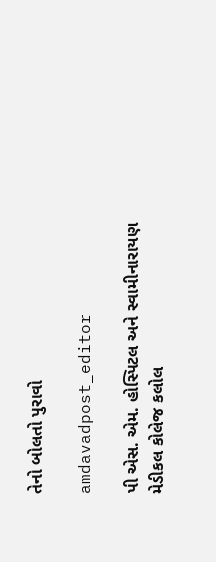તેનો બોલતો પુરાવો

amdavadpost_editor

પી એસ. એમ. હોસ્પિટલ અને સ્વામીનારાયણ મેડીકલ કોલેજ કલોલ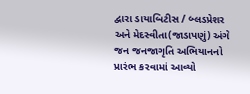દ્વારા ડાયાબિટીસ / બ્લડપ્રેશર અને મેદસ્વીતા(જાડાપણું) અંગે જન જનજાગૃતિ અભિયાનનો પ્રારંભ કરવામાં આવ્યો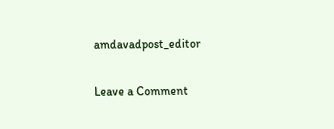amdavadpost_editor

Leave a Comment